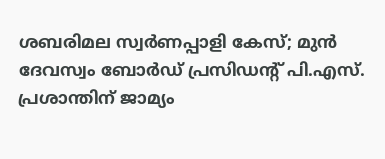ശബരിമല സ്വർണപ്പാളി കേസ്; മുൻ ദേവസ്വം ബോർഡ് പ്രസിഡന്റ് പി.എസ്. പ്രശാന്തിന് ജാമ്യം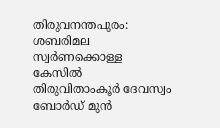തിരുവനന്തപുരം: ശബരിമല സ്വർണക്കൊള്ള കേസിൽ തിരുവിതാംകൂർ ദേവസ്വം ബോർഡ് മുൻ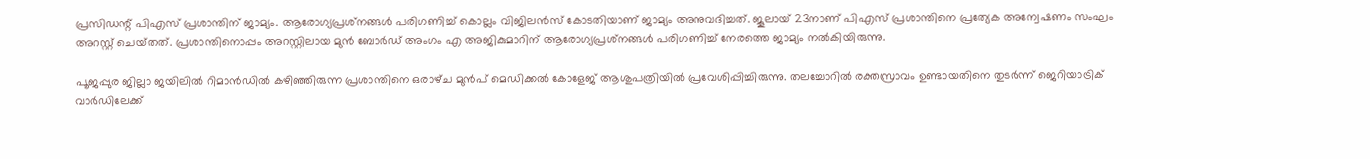പ്രസിഡന്റ് പിഎസ് പ്രശാന്തിന് ജാമ്യം. ആരോഗ്യപ്രശ്‌നങ്ങൾ പരിഗണിച്ച് കൊല്ലം വി‌ജിലൻസ് കോടതിയാണ് ജാമ്യം അനുവദിച്ചത്. ജൂലായ് 23നാണ് പിഎസ് പ്രശാന്തിനെ പ്രത്യേക അന്വേഷണം സംഘം അറസ്റ്റ് ചെയ്‌തത്. പ്രശാന്തിനൊപ്പം അറസ്റ്റിലായ മുൻ ബോർഡ് അംഗം എ അജികുമാറിന് ആരോഗ്യപ്രശ്‌നങ്ങൾ പരിഗണിച്ച് നേരത്തെ ജാമ്യം നൽകിയിരുന്നു.

പൂജപ്പുര ജില്ലാ ജയിലിൽ റിമാൻഡിൽ കഴിഞ്ഞിരുന്ന പ്രശാന്തിനെ ഒരാഴ്‌ച മുൻപ് മെഡിക്കൽ കോളേജ് ആശുപത്രിയിൽ പ്രവേശിപ്പിച്ചിരുന്നു. തലച്ചോറിൽ രക്തസ്രാവം ഉണ്ടായതിനെ തുടർന്ന് ജെറിയാട്രിക് വാർഡിലേക്ക്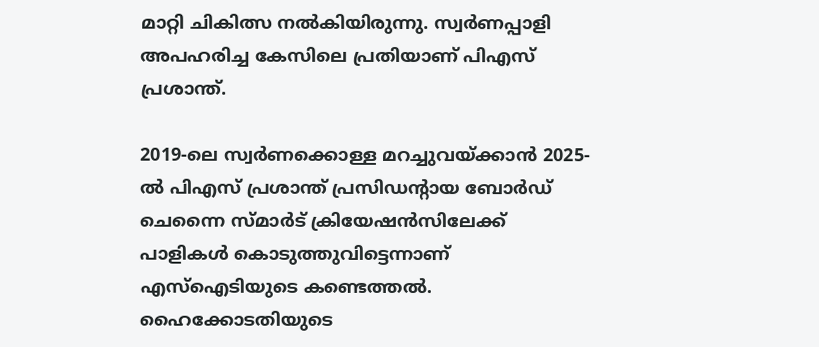മാറ്റി ചികിത്സ നൽകിയിരുന്നു. സ്വർണപ്പാളി അപഹരിച്ച കേസിലെ പ്രതിയാണ് പിഎസ് പ്രശാന്ത്.

2019-ലെ സ്വർണക്കൊള്ള മറച്ചുവയ്‌ക്കാൻ 2025-ൽ പിഎസ് പ്രശാന്ത് പ്രസിഡന്റായ ബോർഡ് ചെന്നൈ സ്‌മാർട് ക്രിയേഷൻസിലേക്ക് പാളികൾ കൊടുത്തുവിട്ടെന്നാണ് എസ്‌ഐടിയുടെ കണ്ടെത്തൽ. ഹൈക്കോടതിയുടെ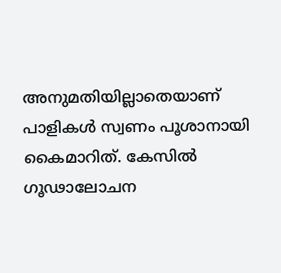അനുമതിയില്ലാതെയാണ് പാളികൾ സ്വണം പൂശാനായി കൈമാറിത്. കേസിൽ ഗൂഢാലോചന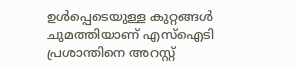ഉൾപ്പെടെയുള്ള കുറ്റങ്ങൾ ചുമത്തിയാണ് എസ്‌ഐടി പ്രശാന്തിനെ അറസ്റ്റ്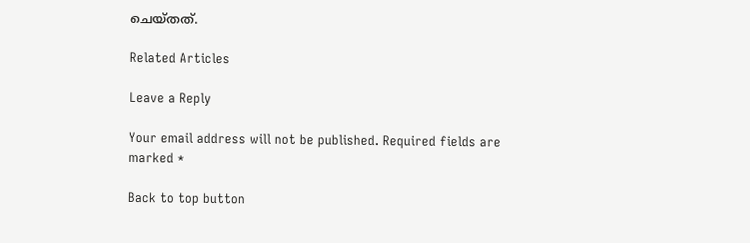ചെയ്‌തത്.

Related Articles

Leave a Reply

Your email address will not be published. Required fields are marked *

Back to top button